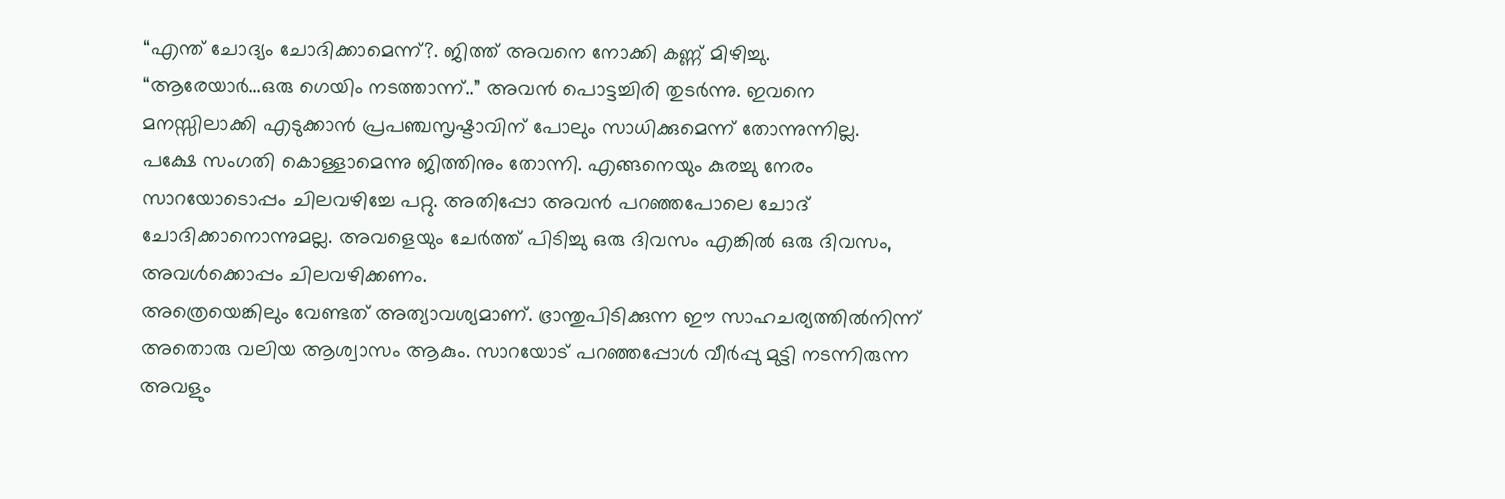“എന്ത് ചോദ്യം ചോദിക്കാമെന്ന്?. ജിത്ത് അവനെ നോക്കി കണ്ണ് മിഴിച്ചു.
“ആരേയാർ…ഒരു ഗെയിം നടത്താന്ന്..” അവൻ പൊട്ടച്ചിരി തുടർന്നു. ഇവനെ മനസ്സിലാക്കി എടുക്കാൻ പ്രപഞ്ചസൃഷ്ടാവിന് പോലും സാധിക്കുമെന്ന് തോന്നുന്നില്ല.
പക്ഷേ സംഗതി കൊള്ളാമെന്നു ജിത്തിനും തോന്നി. എങ്ങനെയും കുരച്ചു നേരം സാറയോടൊപ്പം ചിലവഴിച്ചേ പറ്റു. അതിപ്പോ അവൻ പറഞ്ഞപോലെ ചോദ് ചോദിക്കാനൊന്നുമല്ല. അവളെയും ചേർത്ത് പിടിച്ചു ഒരു ദിവസം എങ്കിൽ ഒരു ദിവസം, അവൾക്കൊപ്പം ചിലവഴിക്കണം.
അത്രെയെങ്കിലും വേണ്ടത് അത്യാവശ്യമാണ്. ഭ്രാന്തുപിടിക്കുന്ന ഈ സാഹചര്യത്തിൽനിന്ന് അതൊരു വലിയ ആശ്വാസം ആകും. സാറയോട് പറഞ്ഞപ്പോൾ വീർപ്പു മുട്ടി നടന്നിരുന്ന അവളും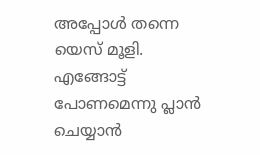അപ്പോൾ തന്നെ യെസ് മൂളി. എങ്ങോട്ട് പോണമെന്നു പ്ലാൻ ചെയ്യാൻ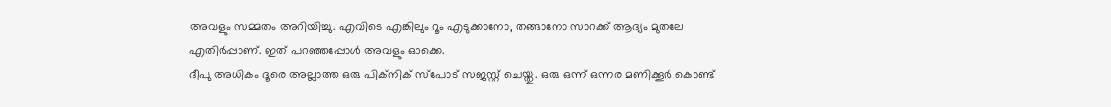അവളും സമ്മതം അറിയിച്ചു. എവിടെ എങ്കിലും റൂം എടുക്കാനോ, തങ്ങാനോ സാറക്ക് ആദ്യം മുതലേ എതിർപ്പാണ്. ഇത് പറഞ്ഞപ്പോൾ അവളും ഓക്കെ.
ദീപു അധികം ദൂരെ അല്ലാത്ത ഒരു പിക്നിക് സ്പോട് സജസ്റ്റ് ചെയ്തു. ഒരു ഒന്ന് ഒന്നര മണിക്കൂർ കൊണ്ട്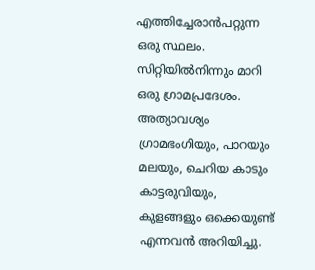എത്തിച്ചേരാൻപറ്റുന്ന ഒരു സ്ഥലം. സിറ്റിയിൽനിന്നും മാറി ഒരു ഗ്രാമപ്രദേശം. അത്യാവശ്യം ഗ്രാമഭംഗിയും, പാറയും മലയും, ചെറിയ കാടും കാട്ടരുവിയും, കുളങ്ങളും ഒക്കെയുണ്ട് എന്നവൻ അറിയിച്ചു.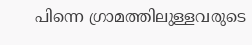പിന്നെ ഗ്രാമത്തിലുള്ളവരുടെ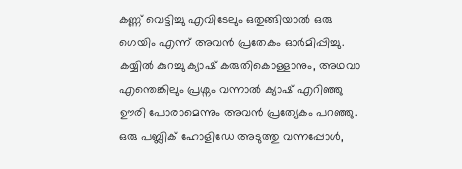കണ്ണ് വെട്ടിച്ചു എവിടേലും ഒതുങ്ങിയാൽ ഒരു ഗെയിം എന്ന് അവൻ പ്രതേകം ഓർമിപ്പിച്ചു. കയ്യിൽ കുറച്ചു ക്യാഷ് കരുതികൊള്ളാനും, അഥവാ എന്തെങ്കിലും പ്രശ്നം വന്നാൽ ക്യാഷ് എറിഞ്ഞു ഊരി പോരാമെന്നും അവൻ പ്രത്യേകം പറഞ്ഞു.
ഒരു പബ്ലിക് ഹോളിഡേ അടുത്തു വന്നപ്പോൾ,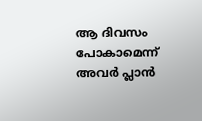ആ ദിവസം പോകാമെന്ന് അവർ പ്ലാൻ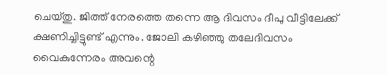ചെയ്തു. ജിത്ത് നേരത്തെ തന്നെ ആ ദിവസം ദീപു വീട്ടിലേക്ക് ക്ഷണിച്ചിട്ടുണ്ട് എന്നും. ജോലി കഴിഞ്ഞു തലേദിവസം വൈകുന്നേരം അവന്റെ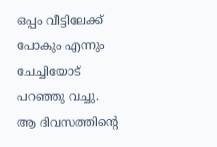ഒപ്പം വീട്ടിലേക്ക് പോകും എന്നും ചേച്ചിയോട് പറഞ്ഞു വച്ചു.
ആ ദിവസത്തിന്റെ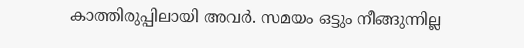കാത്തിരുപ്പിലായി അവർ. സമയം ഒട്ടും നീങ്ങുന്നില്ല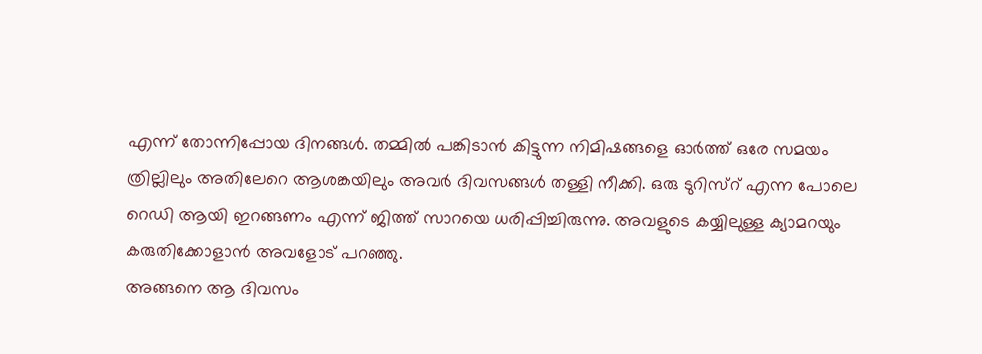എന്ന് തോന്നിപ്പോയ ദിനങ്ങൾ. തമ്മിൽ പങ്കിടാൻ കിട്ടുന്ന നിമിഷങ്ങളെ ഓർത്ത് ഒരേ സമയം ത്രില്ലിലും അതിലേറെ ആശങ്കയിലും അവർ ദിവസങ്ങൾ തള്ളി നീക്കി. ഒരു ടുറിസ്റ് എന്ന പോലെ റെഡി ആയി ഇറങ്ങണം എന്ന് ജിത്ത് സാറയെ ധരിപ്പിച്ചിരുന്നു. അവളുടെ കയ്യിലുള്ള ക്യാമറയും കരുതിക്കോളാൻ അവളോട് പറഞ്ഞു.
അങ്ങനെ ആ ദിവസം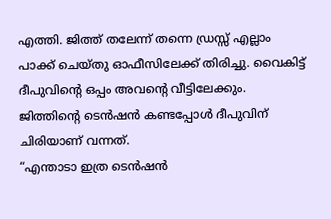എത്തി. ജിത്ത് തലേന്ന് തന്നെ ഡ്രസ്സ് എല്ലാം പാക്ക് ചെയ്തു ഓഫീസിലേക്ക് തിരിച്ചു. വൈകിട്ട് ദീപുവിന്റെ ഒപ്പം അവന്റെ വീട്ടിലേക്കും. ജിത്തിന്റെ ടെൻഷൻ കണ്ടപ്പോൾ ദീപുവിന് ചിരിയാണ് വന്നത്.
“എന്താടാ ഇത്ര ടെൻഷൻ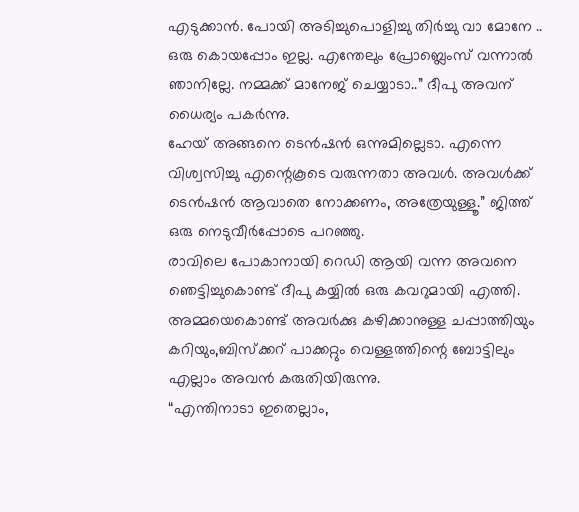എടുക്കാൻ. പോയി അടിച്ചുപൊളിച്ചു തിർച്ചു വാ മോനേ .. ഒരു കൊയപ്പോം ഇല്ല. എന്തേലും പ്രോബ്ലെംസ് വന്നാൽ ഞാനില്ലേ. നമ്മക്ക് മാനേജ് ചെയ്യാടാ..” ദീപു അവന് ധൈര്യം പകർന്നു.
ഹേയ് അങ്ങനെ ടെൻഷൻ ഒന്നുമില്ലെടാ. എന്നെ വിശ്വസിച്ചു എന്റെകൂടെ വരുന്നതാ അവൾ. അവൾക്ക് ടെൻഷൻ ആവാതെ നോക്കണം, അത്രേയുള്ളൂ.” ജിത്ത് ഒരു നെടുവീർപ്പോടെ പറഞ്ഞു.
രാവിലെ പോകാനായി റെഡി ആയി വന്ന അവനെ ഞെട്ടിച്ചുകൊണ്ട് ദീപു കയ്യിൽ ഒരു കവറുമായി എത്തി. അമ്മയെകൊണ്ട് അവർക്കു കഴിക്കാനുള്ള ചപ്പാത്തിയും കറിയും,ബിസ്ക്കറ് പാക്കറ്റും വെള്ളത്തിന്റെ ബോട്ടിലും എല്ലാം അവൻ കരുതിയിരുന്നു.
“എന്തിനാടാ ഇതെല്ലാം,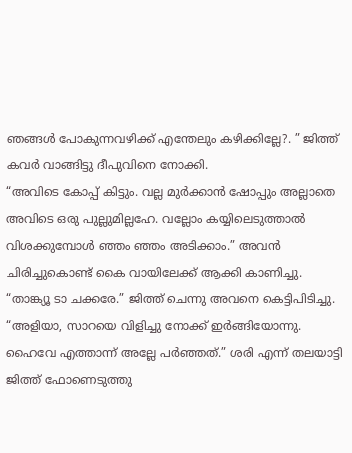ഞങ്ങൾ പോകുന്നവഴിക്ക് എന്തേലും കഴിക്കില്ലേ?. ” ജിത്ത് കവർ വാങ്ങിട്ടു ദീപുവിനെ നോക്കി.
“അവിടെ കോപ്പ് കിട്ടും. വല്ല മുർക്കാൻ ഷോപ്പും അല്ലാതെ അവിടെ ഒരു പുല്ലുമില്ലഹേ. വല്ലോം കയ്യിലെടുത്താൽ വിശക്കുമ്പോൾ ഞ്ഞം ഞ്ഞം അടിക്കാം.” അവൻ ചിരിച്ചുകൊണ്ട് കൈ വായിലേക്ക് ആക്കി കാണിച്ചു.
“താങ്ക്യൂ ടാ ചക്കരേ.” ജിത്ത് ചെന്നു അവനെ കെട്ടിപിടിച്ചു.
“അളിയാ, സാറയെ വിളിച്ചു നോക്ക് ഇർങ്ങിയോന്നു. ഹൈവേ എത്താന്ന് അല്ലേ പർഞ്ഞത്.” ശരി എന്ന് തലയാട്ടി ജിത്ത് ഫോണെടുത്തു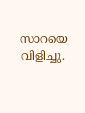സാറയെ വിളിച്ചു.